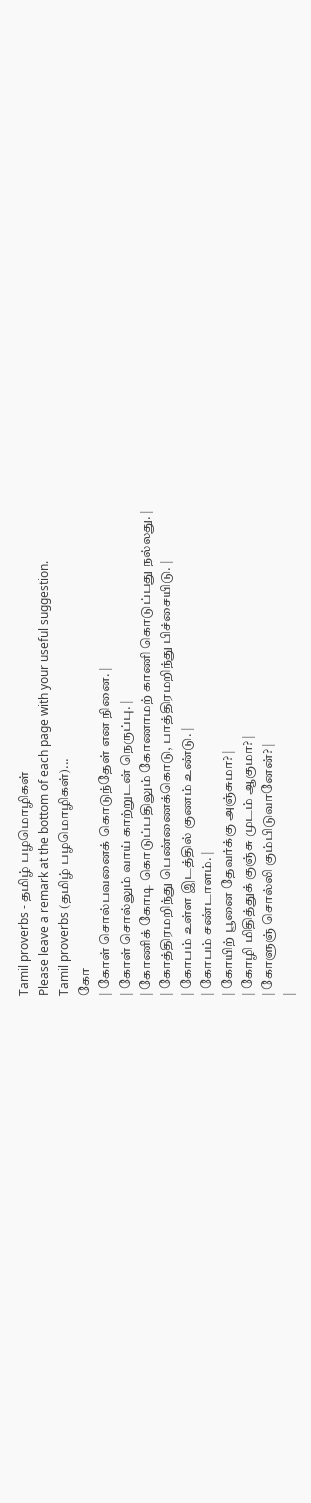Tamil proverbs - தமிழ் பழமொழிகள்
Please leave a remark at the bottom of each page with your useful suggestion.
Tamil proverbs (தமிழ் பழமொழிகள்)...
கோ
| கோள் சொல்பவனைக் கொடுந்தேள் என நினை. |
| கோள் சொல்லும் வாய் காற்றுடன் நெருப்பு. |
| கோணிக் கோடி கொடுப்பதிலும் கோணாமற் காணி கொடுப்பது நல்லது. |
| கோத்திரமறிந்து பெண்ணைக்கொடு, பாத்திரமறிந்து பிச்சையிடு. |
| கோபம் உள்ள இடத்தில் குணம் உண்டு. |
| கோபம் சண்டாளம். |
| கோயிற் பூனை தேவர்க்கு அஞ்சுமா? |
| கோழி மிதித்துக் குஞ்சு முடம் ஆகுமா? |
| கோளுஞ் சொல்லி கும்பிடுவானேன்? |
|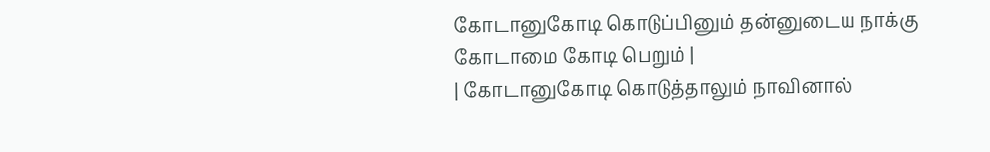கோடானுகோடி கொடுப்பினும் தன்னுடைய நாக்கு கோடாமை கோடி பெறும் |
| கோடானுகோடி கொடுத்தாலும் நாவினால்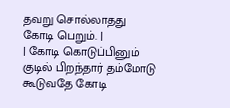தவறு சொல்லாதது கோடி பெறும். |
| கோடி கொடுப்பினும் குடில் பிறந்தார் தம்மோடு கூடுவதே கோடி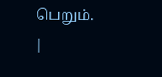பெறும். |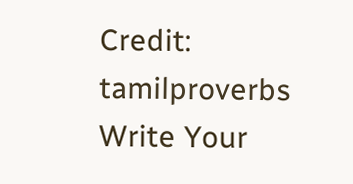Credit: tamilproverbs
Write Your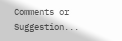Comments or Suggestion...